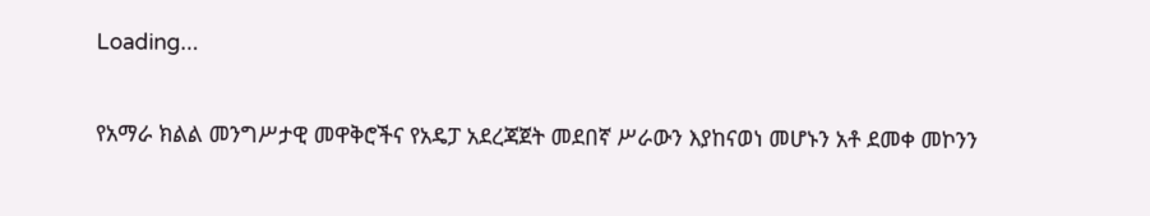Loading...

የአማራ ክልል መንግሥታዊ መዋቅሮችና የአዴፓ አደረጃጀት መደበኛ ሥራውን እያከናወነ መሆኑን አቶ ደመቀ መኮንን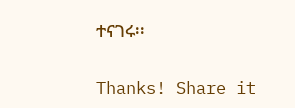ተናገሩ፡፡

Thanks! Share it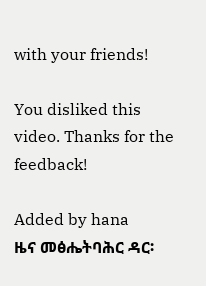with your friends!

You disliked this video. Thanks for the feedback!

Added by hana
ዜና መፅሔትባሕር ዳር፡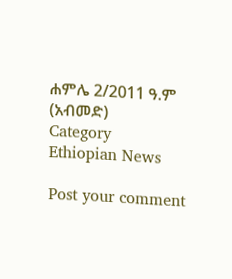ሐምሌ 2/2011 ዓ.ም (አብመድ)
Category
Ethiopian News

Post your comment